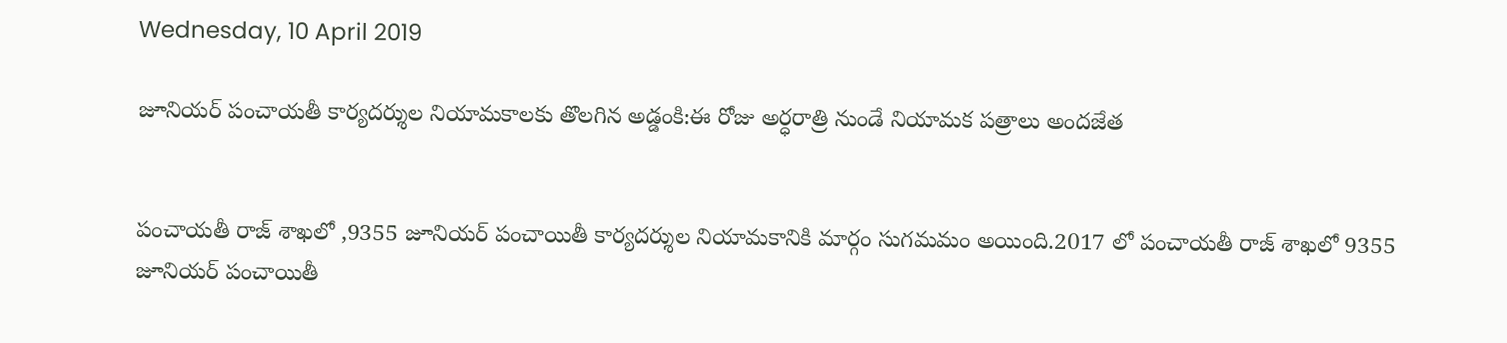Wednesday, 10 April 2019

జూనియర్ పంచాయతీ కార్యదర్శుల నియామకాలకు తొలగిన అడ్డంకి:ఈ రోజు అర్ధరాత్రి నుండే నియామక పత్రాలు అందజేత


పంచాయతీ రాజ్ శాఖలో ,9355 జూనియర్ పంచాయితీ కార్యదర్శుల నియామకానికి మార్గం సుగమమం అయింది.2017 లో పంచాయతీ రాజ్ శాఖలో 9355 జూనియర్ పంచాయితీ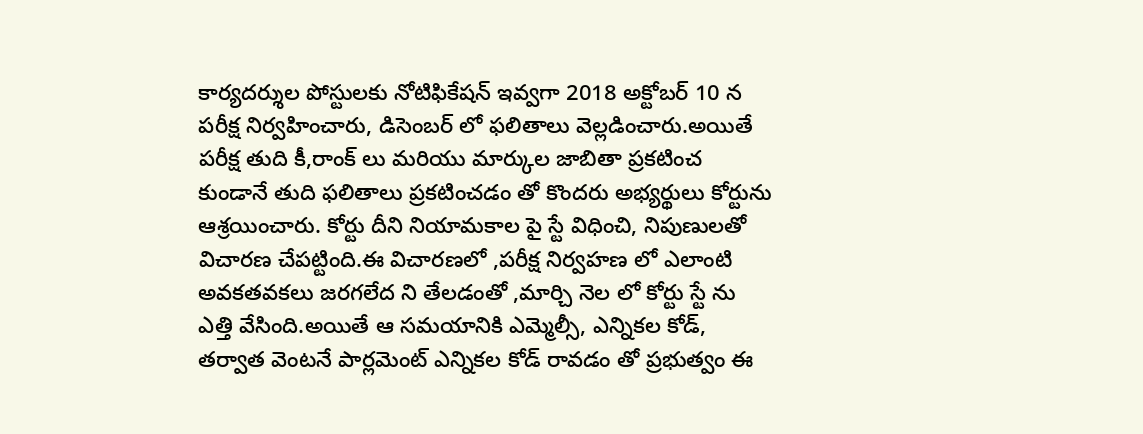కార్యదర్శుల పోస్టులకు నోటిఫికేషన్ ఇవ్వగా 2018 అక్టోబర్ 10 న పరీక్ష నిర్వహించారు, డిసెంబర్ లో ఫలితాలు వెల్లడించారు.అయితే పరీక్ష తుది కీ,రాంక్ లు మరియు మార్కుల జాబితా ప్రకటించ కుండానే తుది ఫలితాలు ప్రకటించడం తో కొందరు అభ్యర్థులు కోర్టును ఆశ్రయించారు. కోర్టు దీని నియామకాల పై స్టే విధించి, నిపుణులతో విచారణ చేపట్టింది.ఈ విచారణలో ,పరీక్ష నిర్వహణ లో ఎలాంటి అవకతవకలు జరగలేద ని తేలడంతో ,మార్చి నెల లో కోర్టు స్టే ను ఎత్తి వేసింది.అయితే ఆ సమయానికి ఎమ్మెల్సీ, ఎన్నికల కోడ్, తర్వాత వెంటనే పార్లమెంట్ ఎన్నికల కోడ్ రావడం తో ప్రభుత్వం ఈ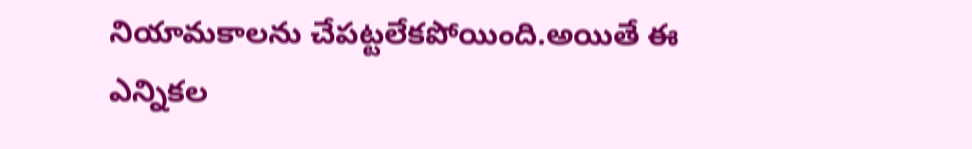నియామకాలను చేపట్టలేకపోయింది.అయితే ఈ ఎన్నికల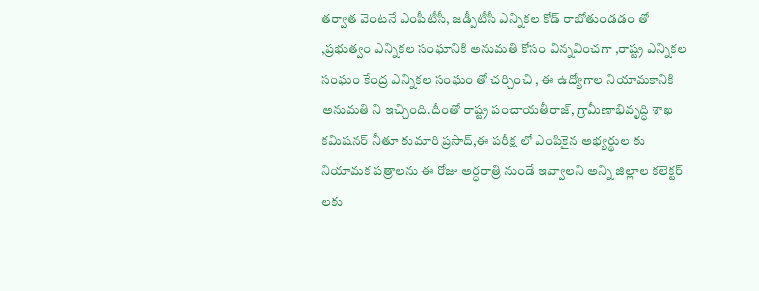తర్వాత వెంటనే ఎంపీటీసీ, జడ్పీటీసీ ఎన్నికల కోడ్ రాబోతుండడం తో ,ప్రభుత్వం ఎన్నికల సంఘానికి అనుమతి కోసం విన్నవించగా ,రాష్ట్ర ఎన్నికల సంఘం కేంద్ర ఎన్నికల సంఘం తో చర్చించి , ఈ ఉద్యోగాల నియామకానికి అనుమతి ని ఇచ్చింది.దీంతో రాష్ట్ర పంచాయతీరాజ్, గ్రామీణాభివృద్ధి శాఖ కమిషనర్ నీతూ కుమారి ప్రసాద్,ఈ పరీక్ష లో ఎంపికైన అభ్యర్థుల కు నియామక పత్రాలను ఈ రోజు అర్ధరాత్రి నుండే ఇవ్వాలని అన్ని జిల్లాల కలెక్టర్ లకు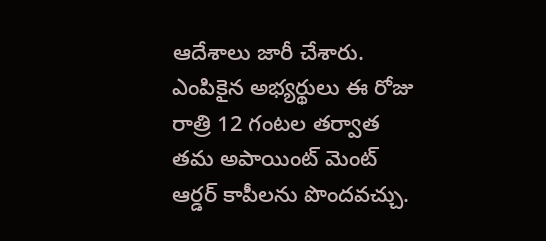ఆదేశాలు జారీ చేశారు. ఎంపికైన అభ్యర్థులు ఈ రోజు రాత్రి 12 గంటల తర్వాత తమ అపాయింట్ మెంట్ ఆర్డర్ కాపీలను పొందవచ్చు.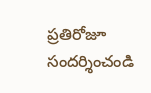ప్రతిరోజూ సందర్శించండి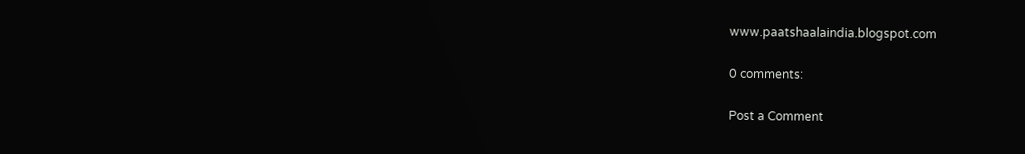www.paatshaalaindia.blogspot.com

0 comments:

Post a Comment